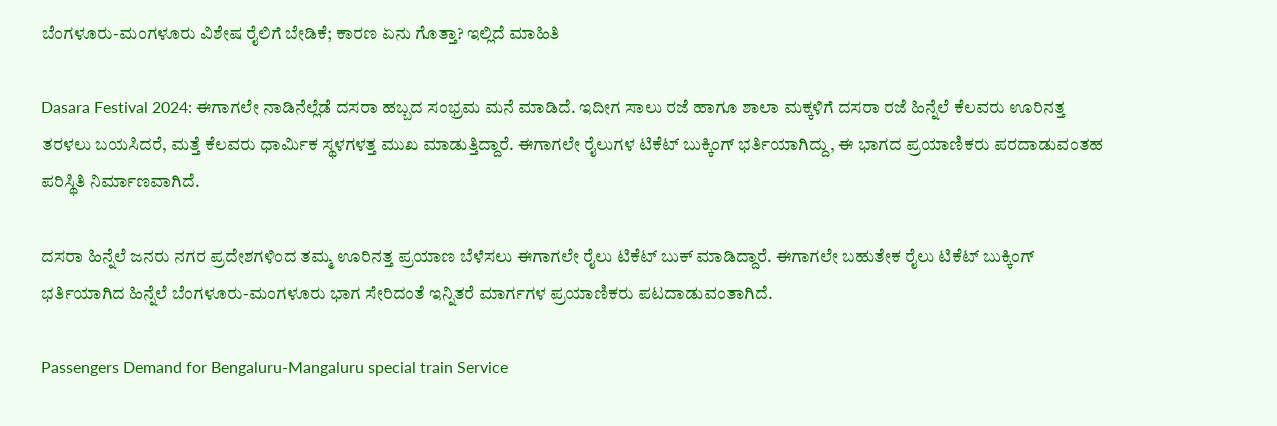ಬೆಂಗಳೂರು-ಮಂಗಳೂರು ವಿಶೇಷ ರೈಲಿಗೆ ಬೇಡಿಕೆ; ಕಾರಣ ಏನು ಗೊತ್ತಾ? ಇಲ್ಲಿದೆ ಮಾಹಿತಿ

Dasara Festival 2024: ಈಗಾಗಲೇ ನಾಡಿನೆಲ್ಲೆಡೆ ದಸರಾ ಹಬ್ಬದ ಸಂಭ್ರಮ ಮನೆ ಮಾಡಿದೆ. ಇದೀಗ ಸಾಲು ರಜೆ ಹಾಗೂ ಶಾಲಾ ಮಕ್ಕಳಿಗೆ ದಸರಾ ರಜೆ ಹಿನ್ನೆಲೆ ಕೆಲವರು ಊರಿನತ್ತ ತರಳಲು ಬಯಸಿದರೆ, ಮತ್ತೆ ಕೆಲವರು ಧಾರ್ಮಿಕ ಸ್ಥಳಗಳತ್ತ ಮುಖ ಮಾಡುತ್ತಿದ್ದಾರೆ. ಈಗಾಗಲೇ ರೈಲುಗಳ ಟಿಕೆಟ್ ಬುಕ್ಕಿಂಗ್‌ ಭರ್ತಿಯಾಗಿದ್ದು, ಈ ಭಾಗದ ಪ್ರಯಾಣಿಕರು ಪರದಾಡುವಂತಹ ಪರಿಸ್ಥಿತಿ ನಿರ್ಮಾಣವಾಗಿದೆ.

ದಸರಾ ಹಿನ್ನೆಲೆ ಜನರು ನಗರ ಪ್ರದೇಶಗಳಿಂದ ತಮ್ಮ ಊರಿನತ್ತ ಪ್ರಯಾಣ ಬೆಳೆಸಲು ಈಗಾಗಲೇ ರೈಲು ಟಿಕೆಟ್‌ ಬುಕ್‌ ಮಾಡಿದ್ದಾರೆ. ಈಗಾಗಲೇ ಬಹುತೇಕ ರೈಲು ಟಿಕೆಟ್ ಬುಕ್ಕಿಂಗ್‌ ಭರ್ತಿಯಾಗಿದ ಹಿನ್ನೆಲೆ ಬೆಂಗಳೂರು-ಮಂಗಳೂರು ಭಾಗ ಸೇರಿದಂತೆ ಇನ್ನಿತರೆ ಮಾರ್ಗಗಳ ಪ್ರಯಾಣಿಕರು ಪಟದಾಡುವಂತಾಗಿದೆ.

Passengers Demand for Bengaluru-Mangaluru special train Service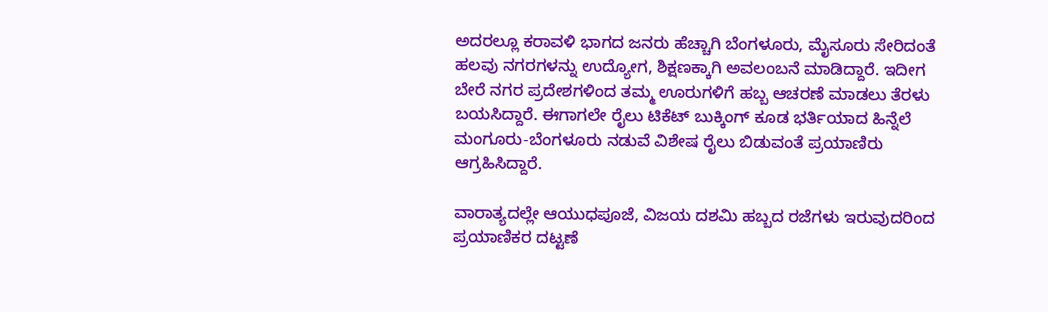ಅದರಲ್ಲೂ ಕರಾವಳಿ ಭಾಗದ ಜನರು ಹೆಚ್ಚಾಗಿ ಬೆಂಗಳೂರು, ಮೈಸೂರು ಸೇರಿದಂತೆ ಹಲವು ನಗರಗಳನ್ನು ಉದ್ಯೋಗ, ಶಿಕ್ಷಣಕ್ಕಾಗಿ ಅವಲಂಬನೆ ಮಾಡಿದ್ದಾರೆ. ಇದೀಗ ಬೇರೆ ನಗರ ಪ್ರದೇಶಗಳಿಂದ ತಮ್ಮ ಊರುಗಳಿಗೆ ಹಬ್ಬ ಆಚರಣೆ ಮಾಡಲು ತೆರಳು ಬಯಸಿದ್ದಾರೆ. ಈಗಾಗಲೇ ರೈಲು ಟಿಕೆಟ್‌ ಬುಕ್ಕಿಂಗ್‌ ಕೂಡ ಭರ್ತಿಯಾದ ಹಿನ್ನೆಲೆ ಮಂಗೂರು-ಬೆಂಗಳೂರು ನಡುವೆ ವಿಶೇಷ ರೈಲು ಬಿಡುವಂತೆ ಪ್ರಯಾಣಿರು ಆಗ್ರಹಿಸಿದ್ದಾರೆ.

ವಾರಾತ್ಯದಲ್ಲೇ ಆಯುಧಪೂಜೆ, ವಿಜಯ ದಶಮಿ ಹಬ್ಬದ ರಜೆಗಳು ಇರುವುದರಿಂದ ಪ್ರಯಾಣಿಕರ ದಟ್ಟಣೆ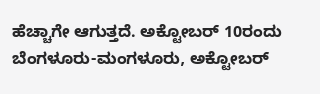ಹೆಚ್ಚಾಗೇ ಆಗುತ್ತದೆ. ಅಕ್ಟೋಬರ್ 10ರಂದು ಬೆಂಗಳೂರು-ಮಂಗಳೂರು, ಅಕ್ಟೋಬರ್‌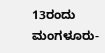13ರಂದು ಮಂಗಳೂರು-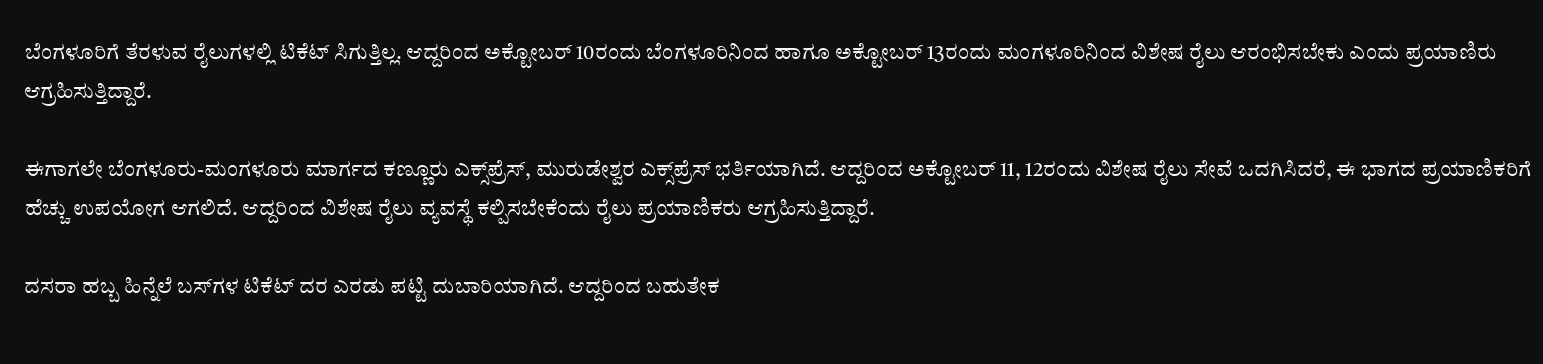ಬೆಂಗಳೂರಿಗೆ ತೆರಳುವ ರೈಲುಗಳಲ್ಲಿ ಟಿಕೆಟ್ ಸಿಗುತ್ತಿಲ್ಲ. ಆದ್ದರಿಂದ ಅಕ್ಟೋಬರ್‌ 10ರಂದು ಬೆಂಗಳೂರಿನಿಂದ ಹಾಗೂ ಅಕ್ಟೋಬರ್ 13ರಂದು ಮಂಗಳೂರಿನಿಂದ ವಿಶೇಷ ರೈಲು ಆರಂಭಿಸಬೇಕು ಎಂದು ಪ್ರಯಾಣಿರು ಆಗ್ರಹಿಸುತ್ತಿದ್ದಾರೆ.

ಈಗಾಗಲೇ ಬೆಂಗಳೂರು-ಮಂಗಳೂರು ಮಾರ್ಗದ ಕಣ್ಣೂರು ಎಕ್ಸ್‌ಪ್ರೆಸ್, ಮುರುಡೇಶ್ವರ ಎಕ್ಸ್‌ಪ್ರೆಸ್ ಭರ್ತಿಯಾಗಿದೆ. ಆದ್ದರಿಂದ ಅಕ್ಟೋಬರ್‌ 11, 12ರಂದು ವಿಶೇಷ ರೈಲು ಸೇವೆ ಒದಗಿಸಿದರೆ, ಈ ಭಾಗದ ಪ್ರಯಾಣಿಕರಿಗೆ ಹೆಚ್ಚು ಉಪಯೋಗ ಆಗಲಿದೆ. ಆದ್ದರಿಂದ ವಿಶೇಷ ರೈಲು ವ್ಯವಸ್ಥೆ ಕಲ್ಪಿಸಬೇಕೆಂದು ರೈಲು ಪ್ರಯಾಣಿಕರು ಆಗ್ರಹಿಸುತ್ತಿದ್ದಾರೆ.

ದಸರಾ ಹಬ್ಬ ಹಿನ್ನೆಲೆ ಬಸ್‌ಗಳ ಟಿಕೆಟ್ ದರ ಎರಡು ಪಟ್ಟಿ ದುಬಾರಿಯಾಗಿದೆ. ಆದ್ದರಿಂದ ಬಹುತೇಕ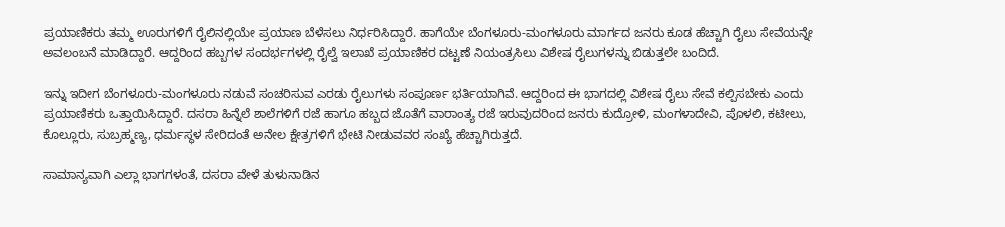ಪ್ರಯಾಣಿಕರು ತಮ್ಮ ಊರುಗಳಿಗೆ ರೈಲಿನಲ್ಲಿಯೇ ಪ್ರಯಾಣ ಬೆಳೆಸಲು ನಿರ್ಧರಿಸಿದ್ದಾರೆ. ಹಾಗೆಯೇ ಬೆಂಗಳೂರು-ಮಂಗಳೂರು ಮಾರ್ಗದ ಜನರು ಕೂಡ ಹೆಚ್ಚಾಗಿ ರೈಲು ಸೇವೆಯನ್ನೇ ಅವಲಂಬನೆ ಮಾಡಿದ್ದಾರೆ. ಆದ್ದರಿಂದ ಹಬ್ಬಗಳ ಸಂದರ್ಭಗಳಲ್ಲಿ ರೈಲ್ವೆ ಇಲಾಖೆ ಪ್ರಯಾಣಿಕರ ದಟ್ಟಣೆ ನಿಯಂತ್ರಸಿಲು ವಿಶೇಷ ರೈಲುಗಳನ್ನು ಬಿಡುತ್ತಲೇ ಬಂದಿದೆ.

ಇನ್ನು ಇದೀಗ ಬೆಂಗಳೂರು-ಮಂಗಳೂರು ನಡುವೆ ಸಂಚರಿಸುವ ಎರಡು ರೈಲುಗಳು ಸಂಪೂರ್ಣ ಭರ್ತಿಯಾಗಿವೆ. ಆದ್ದರಿಂದ ಈ ಭಾಗದಲ್ಲಿ ವಿಶೇಷ ರೈಲು ಸೇವೆ ಕಲ್ಪಿಸಬೇಕು ಎಂದು ಪ್ರಯಾಣಿಕರು ಒತ್ತಾಯಿಸಿದ್ದಾರೆ. ದಸರಾ ಹಿನ್ನೆಲೆ ಶಾಲೆಗಳಿಗೆ ರಜೆ ಹಾಗೂ ಹಬ್ಬದ ಜೊತೆಗೆ ವಾರಾಂತ್ಯ ರಜೆ ಇರುವುದರಿಂದ ಜನರು ಕುದ್ರೋಳಿ, ಮಂಗಳಾದೇವಿ, ಪೊಳಲಿ, ಕಟೀಲು, ಕೊಲ್ಲೂರು, ಸುಬ್ರಹ್ಮಣ್ಯ, ಧರ್ಮಸ್ಥಳ ಸೇರಿದಂತೆ ಅನೇಲ ಕ್ಷೇತ್ರಗಳಿಗೆ ಭೇಟಿ ನೀಡುವವರ ಸಂಖ್ಯೆ ಹೆಚ್ಚಾಗಿರುತ್ತದೆ.

ಸಾಮಾನ್ಯವಾಗಿ ಎಲ್ಲಾ ಭಾಗಗಳಂತೆ, ದಸರಾ ವೇಳೆ ತುಳುನಾಡಿನ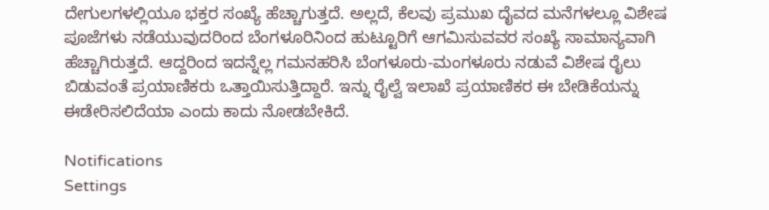ದೇಗುಲಗಳಲ್ಲಿಯೂ ಭಕ್ತರ ಸಂಖ್ಯೆ ಹೆಚ್ಚಾಗುತ್ತದೆ. ಅಲ್ಲದೆ, ಕೆಲವು ಪ್ರಮುಖ ದೈವದ ಮನೆಗಳಲ್ಲೂ ವಿಶೇಷ ಪೂಜೆಗಳು ನಡೆಯುವುದರಿಂದ ಬೆಂಗಳೂರಿನಿಂದ ಹುಟ್ಟೂರಿಗೆ ಆಗಮಿಸುವವರ ಸಂಖ್ಯೆ ಸಾಮಾನ್ಯವಾಗಿ ಹೆಚ್ಚಾಗಿರುತ್ತದೆ. ಆದ್ದರಿಂದ ಇದನ್ನೆಲ್ಲ ಗಮನಹರಿಸಿ ಬೆಂಗಳೂರು-ಮಂಗಳೂರು ನಡುವೆ ವಿಶೇಷ ರೈಲು ಬಿಡುವಂತೆ ಪ್ರಯಾಣಿಕರು ಒತ್ತಾಯಿಸುತ್ತಿದ್ದಾರೆ. ಇನ್ನು ರೈಲ್ವೆ ಇಲಾಖೆ ಪ್ರಯಾಣಿಕರ ಈ ಬೇಡಿಕೆಯನ್ನು ಈಡೇರಿಸಲಿದೆಯಾ ಎಂದು ಕಾದು ನೋಡಬೇಕಿದೆ.

Notifications
Settings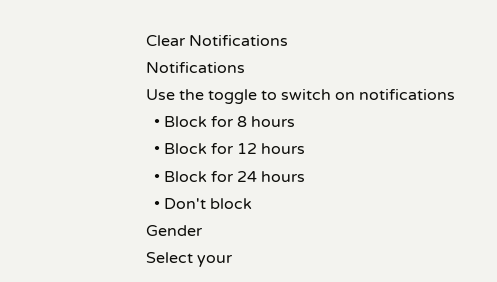Clear Notifications
Notifications
Use the toggle to switch on notifications
  • Block for 8 hours
  • Block for 12 hours
  • Block for 24 hours
  • Don't block
Gender
Select your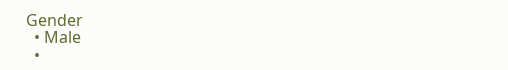Gender
  • Male
  •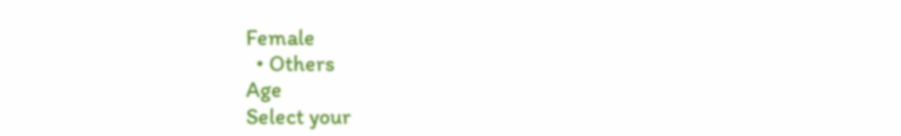Female
  • Others
Age
Select your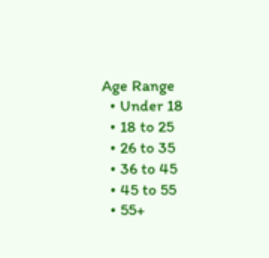Age Range
  • Under 18
  • 18 to 25
  • 26 to 35
  • 36 to 45
  • 45 to 55
  • 55+